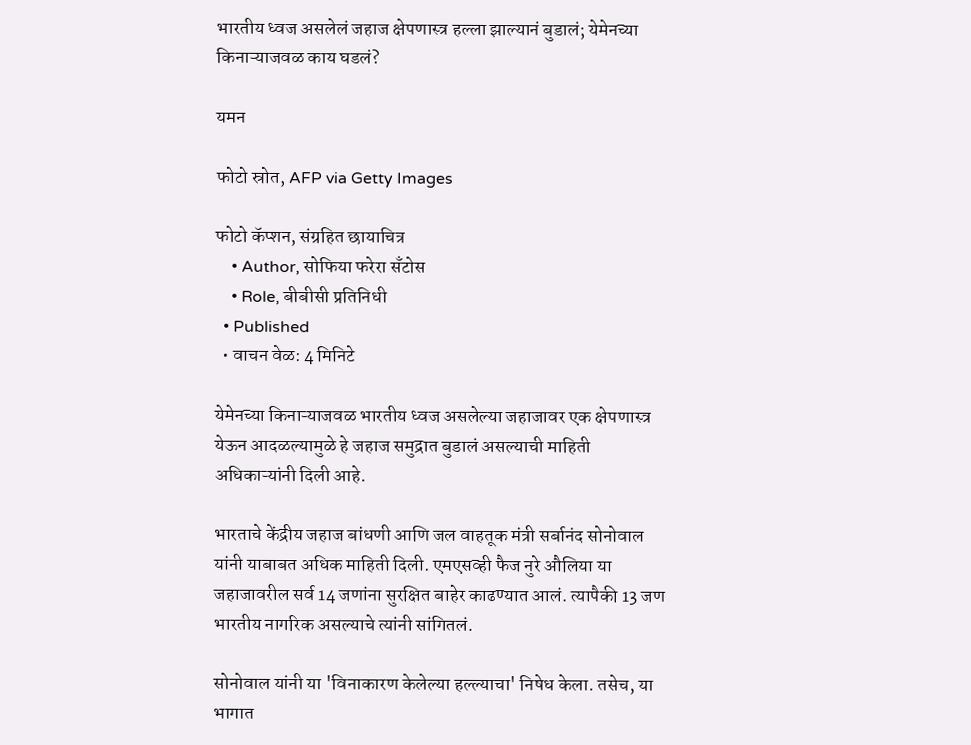भारतीय ध्वज असलेलं जहाज क्षेपणास्त्र हल्ला झाल्यानं बुडालं; येमेनच्या किनाऱ्याजवळ काय घडलं?

यमन

फोटो स्रोत, AFP via Getty Images

फोटो कॅप्शन, संग्रहित छायाचित्र
    • Author, सोफिया फरेरा सँटोस
    • Role, बीबीसी प्रतिनिधी
  • Published
  • वाचन वेळ: 4 मिनिटे

येमेनच्या किनाऱ्याजवळ भारतीय ध्वज असलेल्या जहाजावर एक क्षेपणास्त्र येऊन आदळल्यामुळे हे जहाज समुद्रात बुडालं असल्याची माहिती अधिकाऱ्यांनी दिली आहे.

भारताचे केंद्रीय जहाज बांधणी आणि जल वाहतूक मंत्री सर्बानंद सोनोवाल यांनी याबाबत अधिक माहिती दिली. एमएसव्ही फैज नुरे औलिया या जहाजावरील सर्व 14 जणांना सुरक्षित बाहेर काढण्यात आलं. त्यापैकी 13 जण भारतीय नागरिक असल्याचे त्यांनी सांगितलं.

सोनोवाल यांनी या 'विनाकारण केलेल्या हल्ल्याचा' निषेध केला. तसेच, या भागात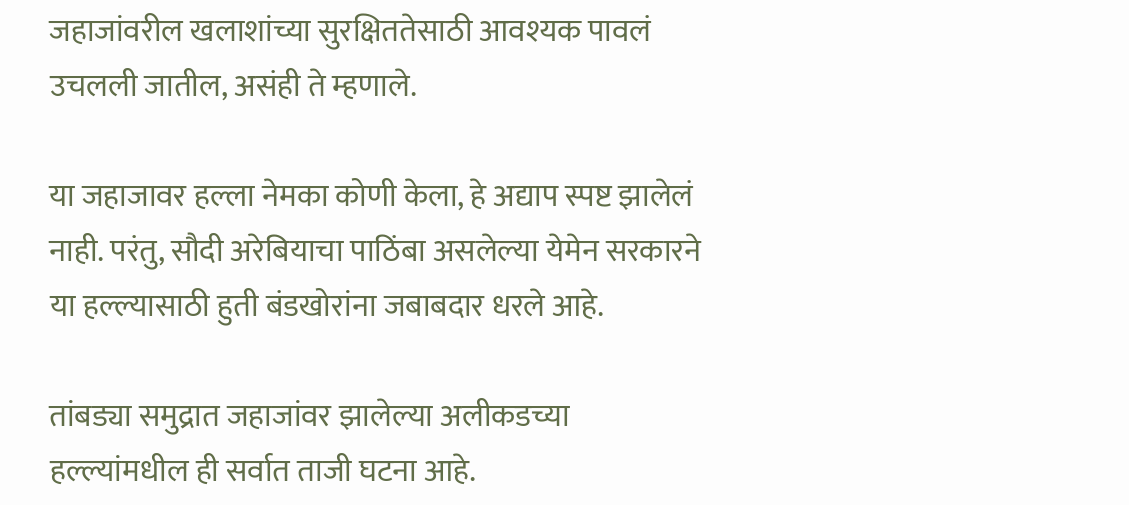जहाजांवरील खलाशांच्या सुरक्षिततेसाठी आवश्यक पावलं उचलली जातील, असंही ते म्हणाले.

या जहाजावर हल्ला नेमका कोणी केला, हे अद्याप स्पष्ट झालेलं नाही. परंतु, सौदी अरेबियाचा पाठिंबा असलेल्या येमेन सरकारने या हल्ल्यासाठी हुती बंडखोरांना जबाबदार धरले आहे.

तांबड्या समुद्रात जहाजांवर झालेल्या अलीकडच्या हल्ल्यांमधील ही सर्वात ताजी घटना आहे.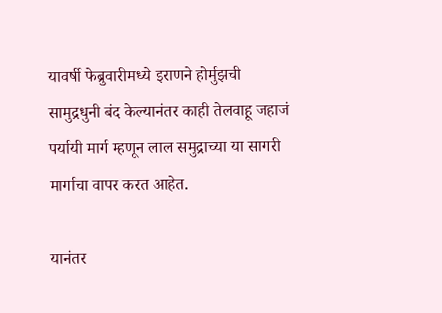यावर्षी फेब्रुवारीमध्ये इराणने होर्मुझची सामुद्रधुनी बंद केल्यानंतर काही तेलवाहू जहाजं पर्यायी मार्ग म्हणून लाल समुद्राच्या या सागरी मार्गाचा वापर करत आहेत.

यानंतर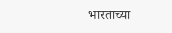भारताच्या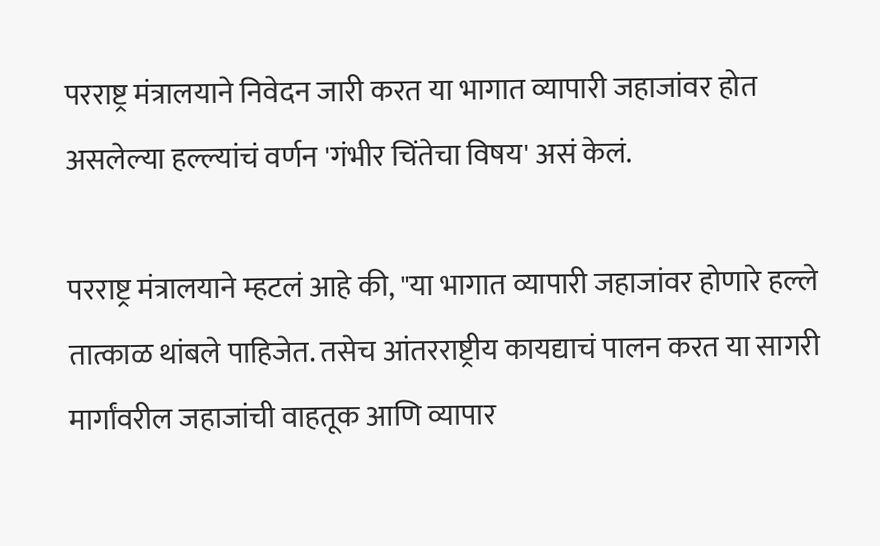परराष्ट्र मंत्रालयाने निवेदन जारी करत या भागात व्यापारी जहाजांवर होत असलेल्या हल्ल्यांचं वर्णन 'गंभीर चिंतेचा विषय' असं केलं.

परराष्ट्र मंत्रालयाने म्हटलं आहे की, "या भागात व्यापारी जहाजांवर होणारे हल्ले तात्काळ थांबले पाहिजेत. तसेच आंतरराष्ट्रीय कायद्याचं पालन करत या सागरी मार्गांवरील जहाजांची वाहतूक आणि व्यापार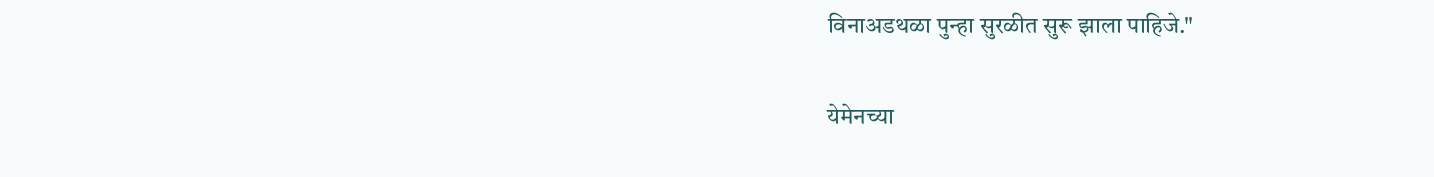विनाअडथळा पुन्हा सुरळीत सुरू झाला पाहिजे."

येमेनच्या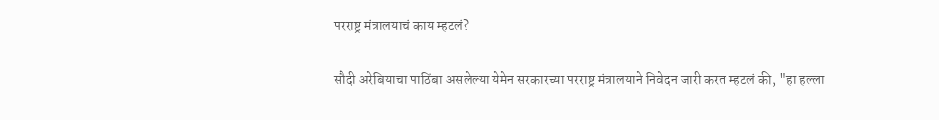परराष्ट्र मंत्रालयाचं काय म्हटलं?

सौदी अरेबियाचा पाठिंबा असलेल्या येमेन सरकारच्या परराष्ट्र मंत्रालयाने निवेदन जारी करत म्हटलं की, "हा हल्ला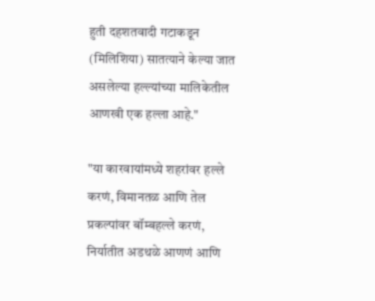हुती दहशतवादी गटाकडून (मिलिशिया) सातत्याने केल्या जात असलेल्या हल्ल्यांच्या मालिकेतील आणखी एक हल्ला आहे."

"या कारवायांमध्ये शहरांवर हल्ले करणं, विमानतळ आणि तेल प्रकल्पांवर बॉम्बहल्ले करणं, निर्यातीत अडथळे आणणं आणि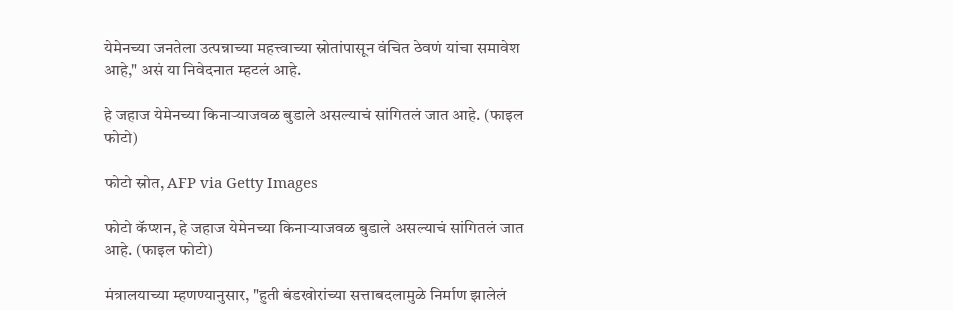येमेनच्या जनतेला उत्पन्नाच्या महत्त्वाच्या स्रोतांपासून वंचित ठेवणं यांचा समावेश आहे," असं या निवेदनात म्हटलं आहे.

हे जहाज येमेनच्या किनाऱ्याजवळ बुडाले असल्याचं सांगितलं जात आहे. (फाइल फोटो)

फोटो स्रोत, AFP via Getty Images

फोटो कॅप्शन, हे जहाज येमेनच्या किनाऱ्याजवळ बुडाले असल्याचं सांगितलं जात आहे. (फाइल फोटो)

मंत्रालयाच्या म्हणण्यानुसार, "हुती बंडखोरांच्या सत्ताबदलामुळे निर्माण झालेलं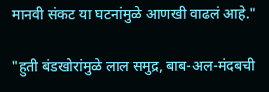मानवी संकट या घटनांमुळे आणखी वाढलं आहे."

"हुती बंडखोरांमुळे लाल समुद्र, बाब-अल-मंदबची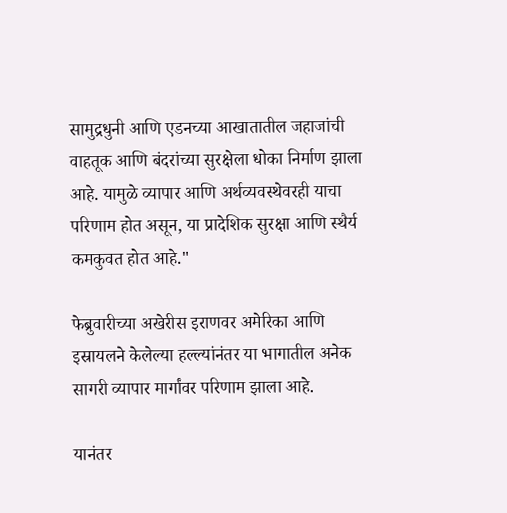सामुद्रधुनी आणि एडनच्या आखातातील जहाजांची वाहतूक आणि बंदरांच्या सुरक्षेला धोका निर्माण झाला आहे. यामुळे व्यापार आणि अर्थव्यवस्थेवरही याचा परिणाम होत असून, या प्रादेशिक सुरक्षा आणि स्थैर्य कमकुवत होत आहे."

फेब्रुवारीच्या अखेरीस इराणवर अमेरिका आणि इस्रायलने केलेल्या हल्ल्यांनंतर या भागातील अनेक सागरी व्यापार मार्गांवर परिणाम झाला आहे.

यानंतर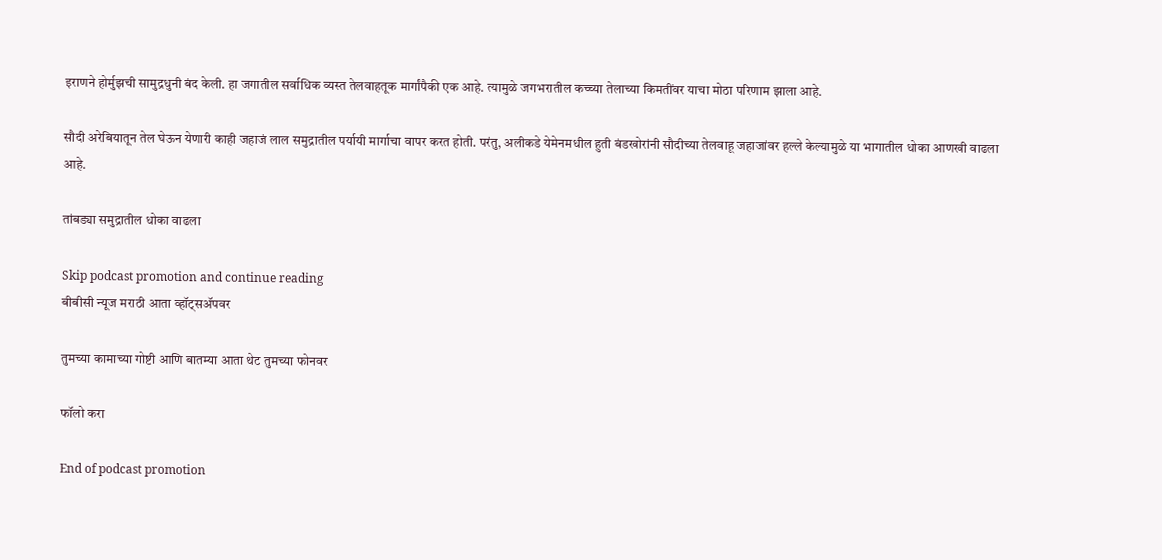इराणने होर्मुझची सामुद्रधुनी बंद केली. हा जगातील सर्वाधिक व्यस्त तेलवाहतूक मार्गांपैकी एक आहे. त्यामुळे जगभरातील कच्च्या तेलाच्या किमतींवर याचा मोठा परिणाम झाला आहे.

सौदी अरेबियातून तेल घेऊन येणारी काही जहाजं लाल समुद्रातील पर्यायी मार्गाचा वापर करत होती. परंतु, अलीकडे येमेनमधील हुती बंडखोरांनी सौदीच्या तेलवाहू जहाजांवर हल्ले केल्यामुळे या भागातील धोका आणखी वाढला आहे.

तांबड्या समुद्रातील धोका वाढला

Skip podcast promotion and continue reading
बीबीसी न्यूज मराठी आता व्हॉट्सॲपवर

तुमच्या कामाच्या गोष्टी आणि बातम्या आता थेट तुमच्या फोनवर

फॉलो करा

End of podcast promotion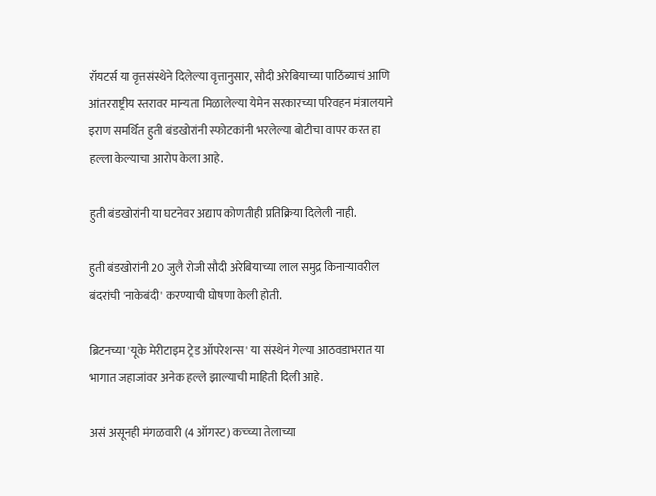रॉयटर्स या वृत्तसंस्थेने दिलेल्या वृत्तानुसार, सौदी अरेबियाच्या पाठिंब्याचं आणि आंतरराष्ट्रीय स्तरावर मान्यता मिळालेल्या येमेन सरकारच्या परिवहन मंत्रालयाने इराण समर्थित हुती बंडखोरांनी स्फोटकांनी भरलेल्या बोटीचा वापर करत हा हल्ला केल्याचा आरोप केला आहे.

हुती बंडखोरांनी या घटनेवर अद्याप कोणतीही प्रतिक्रिया दिलेली नाही.

हुती बंडखोरांनी 20 जुलै रोजी सौदी अरेबियाच्या लाल समुद्र किनाऱ्यावरील बंदरांची 'नाकेबंदी' करण्याची घोषणा केली होती.

ब्रिटनच्या 'यूके मेरीटाइम ट्रेड ऑपरेशन्स' या संस्थेनं गेल्या आठवडाभरात या भागात जहाजांवर अनेक हल्ले झाल्याची माहिती दिली आहे.

असं असूनही मंगळवारी (4 ऑगस्ट) कच्च्या तेलाच्या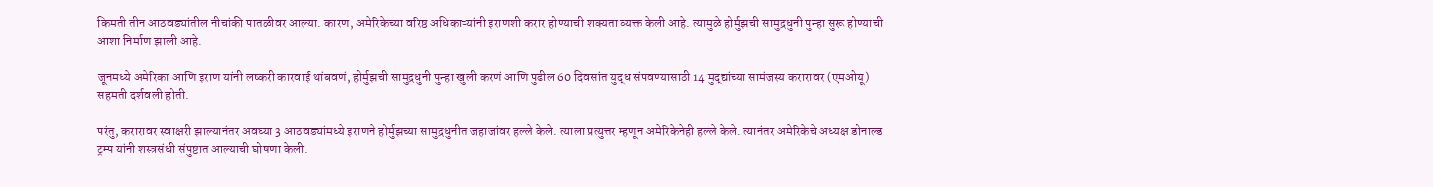किमती तीन आठवड्यांतील नीचांकी पातळीवर आल्या. कारण, अमेरिकेच्या वरिष्ठ अधिकाऱ्यांनी इराणशी करार होण्याची शक्यता व्यक्त केली आहे. त्यामुळे होर्मुझची सामुद्रधुनी पुन्हा सुरू होण्याची आशा निर्माण झाली आहे.

जूनमध्ये अमेरिका आणि इराण यांनी लष्करी कारवाई थांबवणं, होर्मुझची सामुद्रधुनी पुन्हा खुली करणं आणि पुढील 60 दिवसांत युद्ध संपवण्यासाठी 14 मुद्द्यांच्या सामंजस्य करारावर (एमओयू) सहमती दर्शवली होती.

परंतु, करारावर स्वाक्षरी झाल्यानंतर अवघ्या 3 आठवड्यांमध्ये इराणने होर्मुझच्या सामुद्रधुनीत जहाजांवर हल्ले केले. त्याला प्रत्युत्तर म्हणून अमेरिकेनेही हल्ले केले. त्यानंतर अमेरिकेचे अध्यक्ष डोनाल्ड ट्रम्प यांनी शस्त्रसंधी संपुष्टात आल्याची घोषणा केली.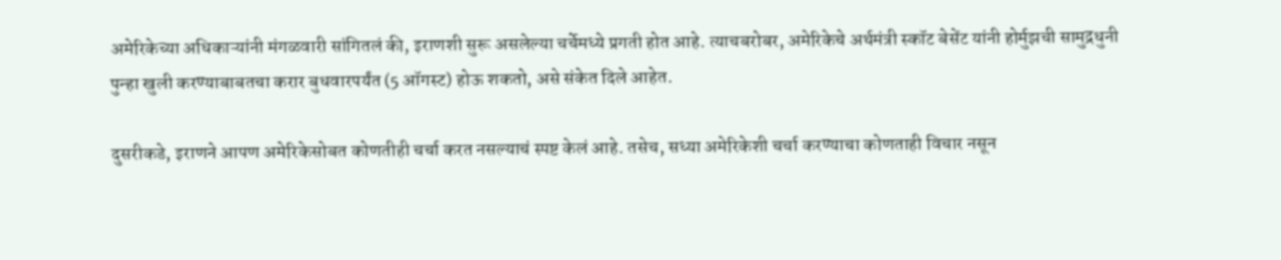अमेरिकेच्या अधिकाऱ्यांनी मंगळवारी सांगितलं की, इराणशी सुरू असलेल्या चर्चेमध्ये प्रगती होत आहे. त्याचबरोबर, अमेरिकेचे अर्थमंत्री स्कॉट बेसेंट यांनी होर्मुझची सामुद्रधुनी पुन्हा खुली करण्याबाबतचा करार बुधवारपर्यंत (5 ऑगस्ट) होऊ शकतो, असे संकेत दिले आहेत.

दुसरीकडे, इराणने आपण अमेरिकेसोबत कोणतीही चर्चा करत नसल्याचं स्पष्ट केलं आहे. तसेच, सध्या अमेरिकेशी चर्चा करण्याचा कोणताही विचार नसून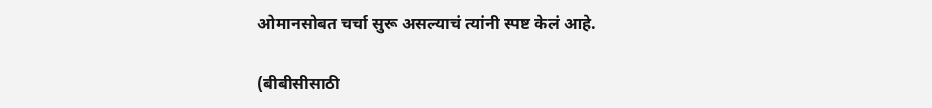ओमानसोबत चर्चा सुरू असल्याचं त्यांनी स्पष्ट केलं आहे.

(बीबीसीसाठी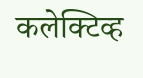कलेक्टिव्ह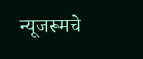न्यूजरूमचे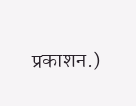प्रकाशन.)